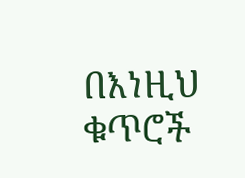በእነዚህ ቁጥሮች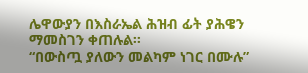ሌዋውያን በእስራኤል ሕዝብ ፊት ያሕዌን ማመስገን ቀጠሉል፡፡
“በውስጧ ያለውን መልካም ነገር በሙሉ”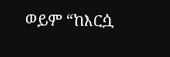ወይም “ከእርሷ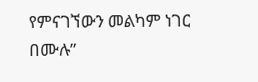የምናገኘውን መልካም ነገር በሙሉ”